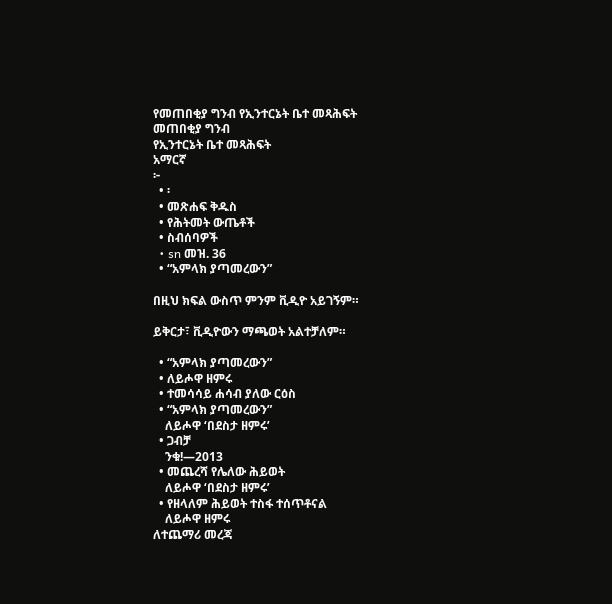የመጠበቂያ ግንብ የኢንተርኔት ቤተ መጻሕፍት
መጠበቂያ ግንብ
የኢንተርኔት ቤተ መጻሕፍት
አማርኛ
፦
  • ፡
  • መጽሐፍ ቅዱስ
  • የሕትመት ውጤቶች
  • ስብሰባዎች
  • sn መዝ. 36
  • “አምላክ ያጣመረውን”

በዚህ ክፍል ውስጥ ምንም ቪዲዮ አይገኝም።

ይቅርታ፣ ቪዲዮውን ማጫወት አልተቻለም።

  • “አምላክ ያጣመረውን”
  • ለይሖዋ ዘምሩ
  • ተመሳሳይ ሐሳብ ያለው ርዕስ
  • “አምላክ ያጣመረውን”
    ለይሖዋ ‘በደስታ ዘምሩ’
  • ጋብቻ
    ንቁ!—2013
  • መጨረሻ የሌለው ሕይወት
    ለይሖዋ ‘በደስታ ዘምሩ’
  • የዘላለም ሕይወት ተስፋ ተሰጥቶናል
    ለይሖዋ ዘምሩ
ለተጨማሪ መረጃ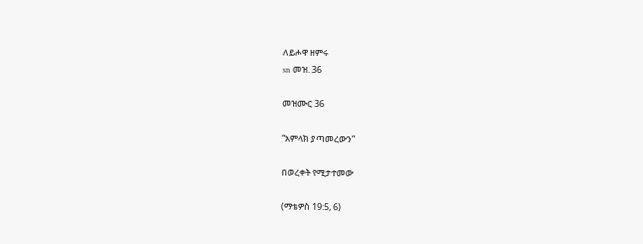ለይሖዋ ዘምሩ
sn መዝ. 36

መዝሙር 36

“አምላክ ያጣመረውን”

በወረቀት የሚታተመው

(ማቴዎስ 19:5, 6)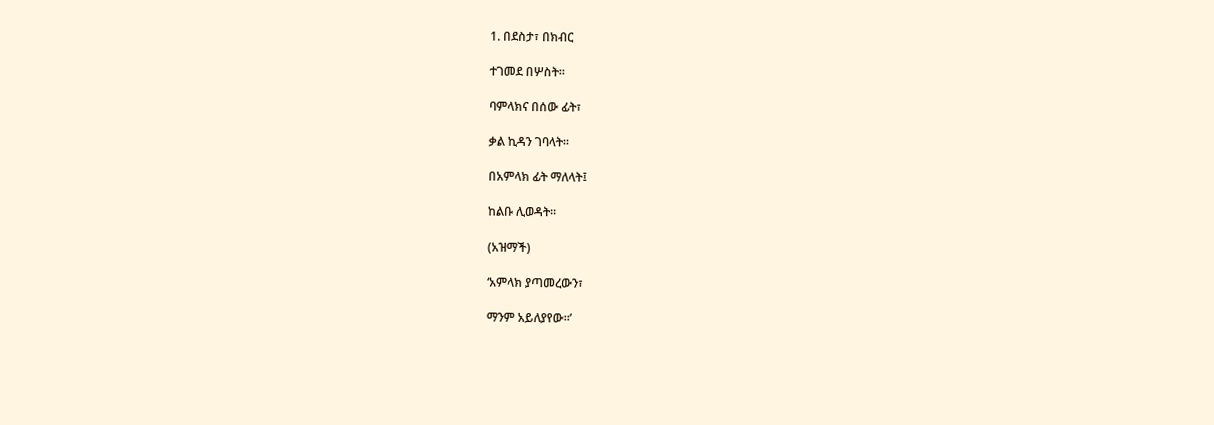1. በደስታ፣ በክብር

ተገመደ በሦስት።

ባምላክና በሰው ፊት፣

ቃል ኪዳን ገባላት።

በአምላክ ፊት ማለላት፤

ከልቡ ሊወዳት።

(አዝማች)

‘አምላክ ያጣመረውን፣

ማንም አይለያየው።’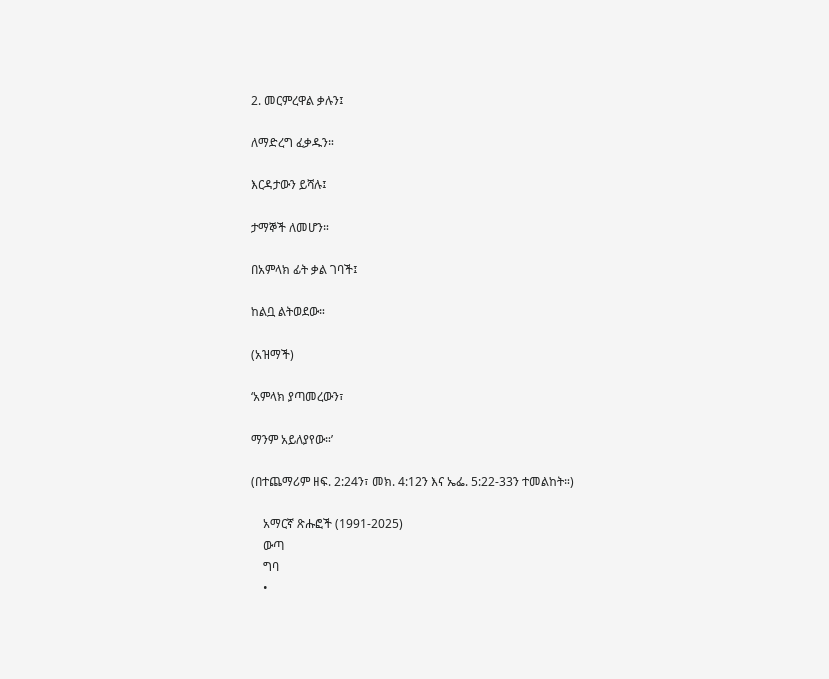2. መርምረዋል ቃሉን፤

ለማድረግ ፈቃዱን።

እርዳታውን ይሻሉ፤

ታማኞች ለመሆን።

በአምላክ ፊት ቃል ገባች፤

ከልቧ ልትወደው።

(አዝማች)

‘አምላክ ያጣመረውን፣

ማንም አይለያየው።’

(በተጨማሪም ዘፍ. 2:24ን፣ መክ. 4:12ን እና ኤፌ. 5:22-33ን ተመልከት።)

    አማርኛ ጽሑፎች (1991-2025)
    ውጣ
    ግባ
    •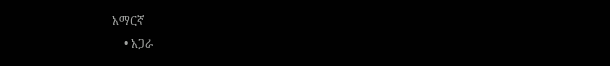አማርኛ
    • አጋራ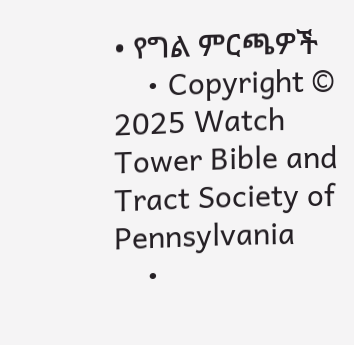• የግል ምርጫዎች
    • Copyright © 2025 Watch Tower Bible and Tract Society of Pennsylvania
    •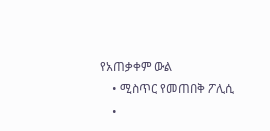የአጠቃቀም ውል
    • ሚስጥር የመጠበቅ ፖሊሲ
    •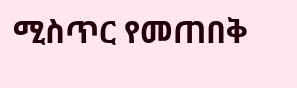ሚስጥር የመጠበቅ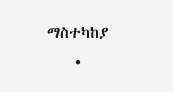ማስተካከያ
    •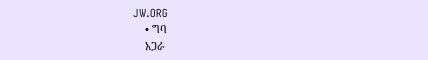JW.ORG
    • ግባ
    አጋራ